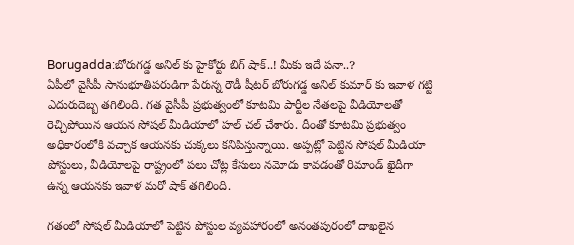Borugadda:బోరుగడ్డ అనిల్ కు హైకోర్టు బిగ్ షాక్..! మీకు ఇదే పనా..?
ఏపీలో వైసీపీ సానుభూతిపరుడిగా పేరున్న రౌడీ షీటర్ బోరుగడ్డ అనిల్ కుమార్ కు ఇవాళ గట్టి ఎదురుదెబ్బ తగిలింది. గత వైసీపీ ప్రభుత్వంలో కూటమి పార్టీల నేతలపై వీడియోలతో రెచ్చిపోయిన ఆయన సోషల్ మీడియాలో హల్ చల్ చేశారు. దీంతో కూటమి ప్రభుత్వం అధికారంలోకి వచ్చాక ఆయనకు చుక్కలు కనిపిస్తున్నాయి. అప్పట్లో పెట్టిన సోషల్ మీడియా పోస్టులు, వీడియోలపై రాష్ట్రంలో పలు చోట్ల కేసులు నమోదు కావడంతో రిమాండ్ ఖైదీగా ఉన్న ఆయనకు ఇవాళ మరో షాక్ తగిలింది.

గతంలో సోషల్ మీడియాలో పెట్టిన పోస్టుల వ్యవహారంలో అనంతపురంలో దాఖలైన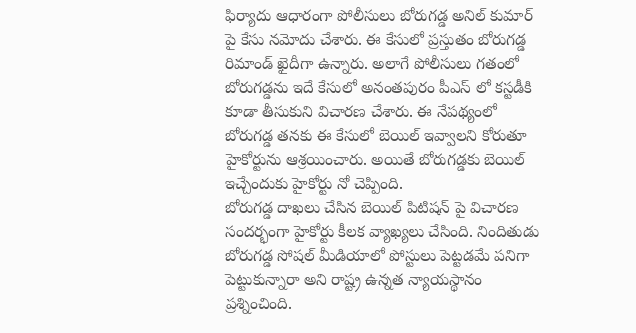ఫిర్యాదు ఆధారంగా పోలీసులు బోరుగడ్డ అనిల్ కుమార్ పై కేసు నమోదు చేశారు. ఈ కేసులో ప్రస్తుతం బోరుగడ్డ రిమాండ్ ఖైదీగా ఉన్నారు. అలాగే పోలీసులు గతంలో బోరుగడ్డను ఇదే కేసులో అనంతపురం పీఎస్ లో కస్టడీకి కూడా తీసుకుని విచారణ చేశారు. ఈ నేపథ్యంలో బోరుగడ్డ తనకు ఈ కేసులో బెయిల్ ఇవ్వాలని కోరుతూ హైకోర్టును ఆశ్రయించారు. అయితే బోరుగడ్డకు బెయిల్ ఇచ్చేందుకు హైకోర్టు నో చెప్పింది.
బోరుగడ్డ దాఖలు చేసిన బెయిల్ పిటిషన్ పై విచారణ సందర్భంగా హైకోర్టు కీలక వ్యాఖ్యలు చేసింది. నిందితుడు బోరుగడ్డ సోషల్ మీడియాలో పోస్టులు పెట్టడమే పనిగా పెట్టుకున్నారా అని రాష్ట్ర ఉన్నత న్యాయస్థానం ప్రశ్నించింది.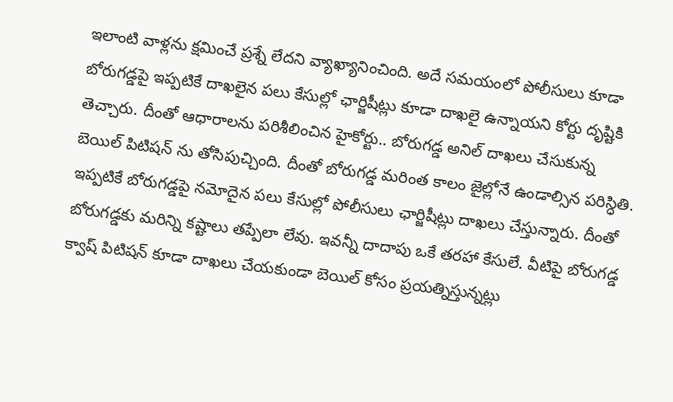ఇలాంటి వాళ్లను క్షమించే ప్రశ్నే లేదని వ్యాఖ్యానించింది. అదే సమయంలో పోలీసులు కూడా బోరుగడ్డపై ఇప్పటికే దాఖలైన పలు కేసుల్లో ఛార్జిషీట్లు కూడా దాఖలై ఉన్నాయని కోర్టు దృష్టికి తెచ్చారు. దీంతో ఆధారాలను పరిశీలించిన హైకోర్టు.. బోరుగడ్డ అనిల్ దాఖలు చేసుకున్న బెయిల్ పిటిషన్ ను తోసిపుచ్చింది. దీంతో బోరుగడ్డ మరింత కాలం జైల్లోనే ఉండాల్సిన పరిస్ధితి.
ఇప్పటికే బోరుగడ్డపై నమోదైన పలు కేసుల్లో పోలీసులు ఛార్జిషీట్లు దాఖలు చేస్తున్నారు. దీంతో బోరుగడ్డకు మరిన్ని కష్టాలు తప్పేలా లేవు. ఇవన్నీ దాదాపు ఒకే తరహా కేసులే. వీటిపై బోరుగడ్డ క్వాష్ పిటిషన్ కూడా దాఖలు చేయకుండా బెయిల్ కోసం ప్రయత్నిస్తున్నట్లు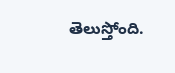తెలుస్తోంది.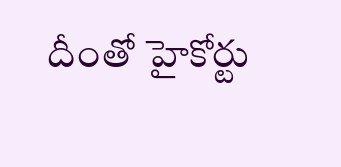దీంతో హైకోర్టు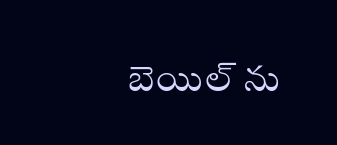బెయిల్ ను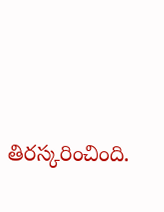తిరస్కరించింది.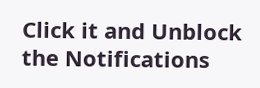Click it and Unblock the Notifications